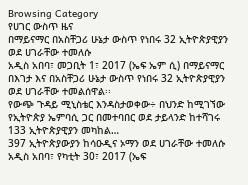Browsing Category
የሀገር ውስጥ ዜና
በማይናማር በአስቸጋሪ ሁኔታ ውስጥ የነበሩ 32 ኢትዮጵያዊያን ወደ ሀገራቸው ተመለሱ
አዲስ አበባ፣ መጋቢት 1፣ 2017 (ኤፍ ኤም ሲ) በማይናማር በእገታ እና በአስቸጋሪ ሁኔታ ውስጥ የነበሩ 32 ኢትዮጵያዊያን ወደ ሀገራቸው ተመልሰዋል፡፡
የውጭ ጉዳይ ሚኒስቴር እንዳስታወቀው÷ በህንድ ከሚገኘው የኢትዮጵያ ኤምባሲ ጋር በመተባበር ወደ ታይላንድ ከተሻገሩ 133 ኢትዮጵያዊያን መካከል…
397 ኢትዮጵያውያን ከሳዑዲና ኦማን ወደ ሀገራቸው ተመለሱ
አዲስ አበባ፣ የካቲት 30፣ 2017 (ኤፍ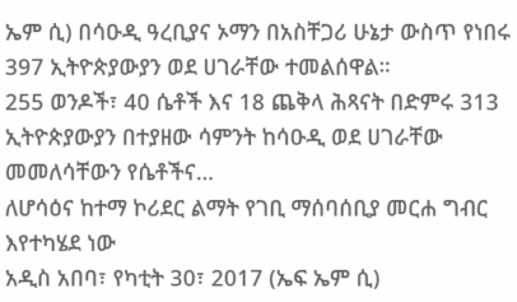ኤም ሲ) በሳዑዲ ዓረቢያና ኦማን በአስቸጋሪ ሁኔታ ውስጥ የነበሩ 397 ኢትዮጵያውያን ወደ ሀገራቸው ተመልሰዋል።
255 ወንዶች፣ 40 ሴቶች እና 18 ጨቅላ ሕጻናት በድምሩ 313 ኢትዮጵያውያን በተያዘው ሳምንት ከሳዑዲ ወደ ሀገራቸው መመለሳቸውን የሴቶችና…
ለሆሳዕና ከተማ ኮሪደር ልማት የገቢ ማሰባሰቢያ መርሐ ግብር እየተካሄደ ነው
አዲስ አበባ፣ የካቲት 30፣ 2017 (ኤፍ ኤም ሲ)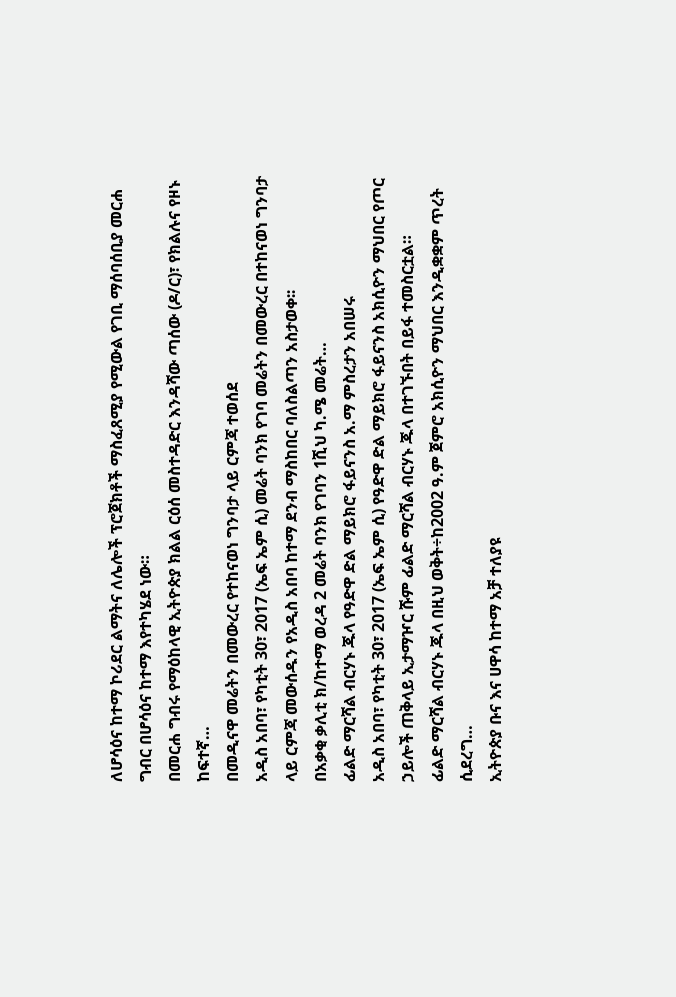ለሆሳዕና ከተማ ኮሪደር ልማትና ለሌሎች ፕሮጀክቶች ማስፈጸሚያ የሚውል የገቢ ማሰባሰቢያ መርሐ ግብር በሆሳዕና ከተማ እየተካሄደ ነው።
በመርሐ ግብሩ የማዕከላዊ ኢትዮጵያ ክልል ርዕሰ መስተዳድር እንዳሻው ጣሰው (ዶ/ር)፣ የክልሉና የዞኑ ከፍተኛ…
በመዲናዋ መሬትን በመውረር የተከናወነ ግንባታ ላይ ርምጃ ተወሰደ
አዲስ አበባ፣ የካቲት 30፣ 2017 (ኤፍ ኤም ሲ) መሬት ባንክ የገባ መሬትን በመውረር በተከናወነ ግንባታ ላይ ርምጃ መውሰዱን የአዲስ አበባ ከተማ ደንብ ማስከበር ባለስልጣን አስታወቀ፡፡
በአቃቂ ቃሊቲ ክ/ከተማ ወረዳ 2 መሬት ባንክ የገባን 1ሺህ ካ.ሜ መሬት…
ፊልድ ማርሻል ብርሃኑ ጁላ የዓድዋ ድል ማይክሮ ፋይናንስ አ.ማ ምስረታን አበሠሩ
አዲስ አበባ፣ የካቲት 30፣ 2017 (ኤፍ ኤም ሲ) የዓድዋ ድል ማይክሮ ፋይናንስ አክሲዮን ማህበር የጦር ኃይሎች ጠቅላይ ኢታማዦር ሹም ፊልድ ማርሻል ብርሃኑ ጁላ በተገኙበት በይፋ ተመስርቷል።
ፊልድ ማርሻል ብርሃኑ ጁላ በዚህ ወቅት÷ከ2002 ዓ.ም ጀምሮ አክሲዮን ማህበር እንዲቋቋም ጥረት ሲደረግ…
ኢትዮጵያ ቡና እና ሀዋሳ ከተማ አቻ ተለያዩ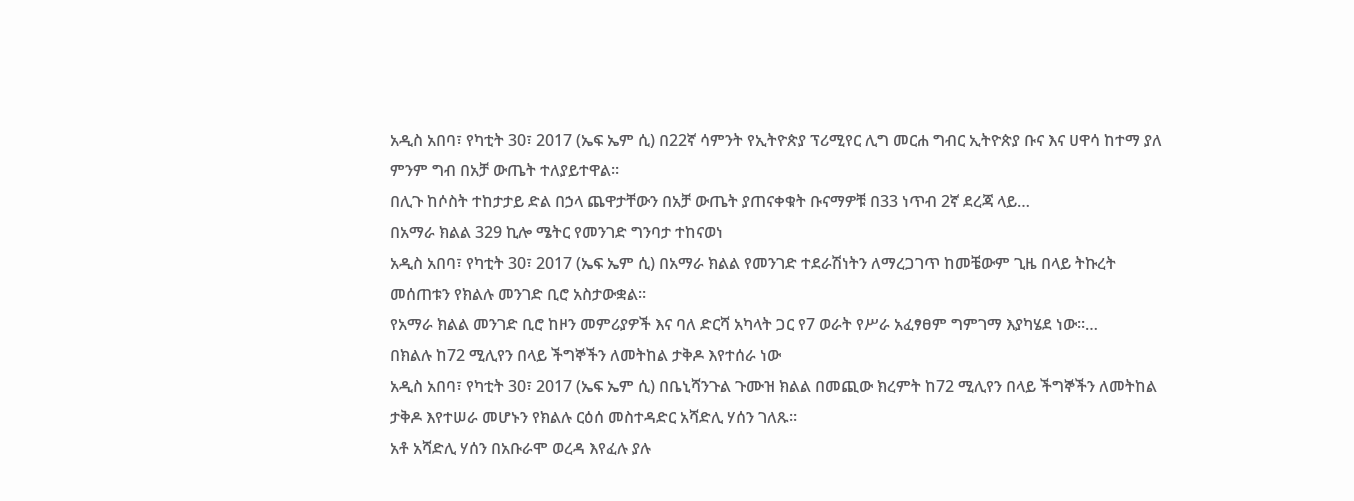አዲስ አበባ፣ የካቲት 30፣ 2017 (ኤፍ ኤም ሲ) በ22ኛ ሳምንት የኢትዮጵያ ፕሪሚየር ሊግ መርሐ ግብር ኢትዮጵያ ቡና እና ሀዋሳ ከተማ ያለ ምንም ግብ በአቻ ውጤት ተለያይተዋል፡፡
በሊጉ ከሶስት ተከታታይ ድል በኃላ ጨዋታቸውን በአቻ ውጤት ያጠናቀቁት ቡናማዎቹ በ33 ነጥብ 2ኛ ደረጃ ላይ…
በአማራ ክልል 329 ኪሎ ሜትር የመንገድ ግንባታ ተከናወነ
አዲስ አበባ፣ የካቲት 30፣ 2017 (ኤፍ ኤም ሲ) በአማራ ክልል የመንገድ ተደራሽነትን ለማረጋገጥ ከመቼውም ጊዜ በላይ ትኩረት መሰጠቱን የክልሉ መንገድ ቢሮ አስታውቋል፡፡
የአማራ ክልል መንገድ ቢሮ ከዞን መምሪያዎች እና ባለ ድርሻ አካላት ጋር የ7 ወራት የሥራ አፈፃፀም ግምገማ እያካሄደ ነው።…
በክልሉ ከ72 ሚሊየን በላይ ችግኞችን ለመትከል ታቅዶ እየተሰራ ነው
አዲስ አበባ፣ የካቲት 30፣ 2017 (ኤፍ ኤም ሲ) በቤኒሻንጉል ጉሙዝ ክልል በመጪው ክረምት ከ72 ሚሊየን በላይ ችግኞችን ለመትከል ታቅዶ እየተሠራ መሆኑን የክልሉ ርዕሰ መስተዳድር አሻድሊ ሃሰን ገለጹ።
አቶ አሻድሊ ሃሰን በአቡራሞ ወረዳ እየፈሉ ያሉ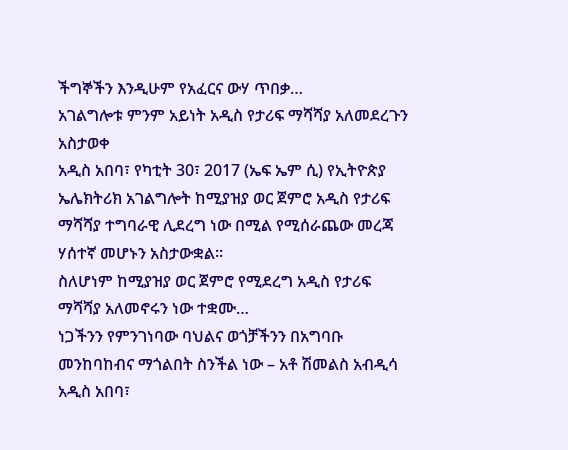ችግኞችን እንዲሁም የአፈርና ውሃ ጥበቃ…
አገልግሎቱ ምንም አይነት አዲስ የታሪፍ ማሻሻያ አለመደረጉን አስታወቀ
አዲስ አበባ፣ የካቲት 30፣ 2017 (ኤፍ ኤም ሲ) የኢትዮጵያ ኤሌክትሪክ አገልግሎት ከሚያዝያ ወር ጀምሮ አዲስ የታሪፍ ማሻሻያ ተግባራዊ ሊደረግ ነው በሚል የሚሰራጨው መረጃ ሃሰተኛ መሆኑን አስታውቋል፡፡
ስለሆነም ከሚያዝያ ወር ጀምሮ የሚደረግ አዲስ የታሪፍ ማሻሻያ አለመኖሩን ነው ተቋሙ…
ነጋችንን የምንገነባው ባህልና ወጎቻችንን በአግባቡ መንከባከብና ማጎልበት ስንችል ነው – አቶ ሽመልስ አብዲሳ
አዲስ አበባ፣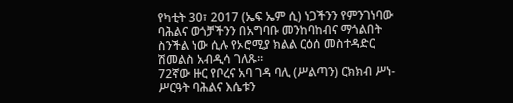የካቲት 30፣ 2017 (ኤፍ ኤም ሲ) ነጋችንን የምንገነባው ባሕልና ወጎቻችንን በአግባቡ መንከባከብና ማጎልበት ስንችል ነው ሲሉ የኦሮሚያ ክልል ርዕሰ መስተዳድር ሽመልስ አብዲሳ ገለጹ፡፡
72ኛው ዙር የቦረና አባ ገዳ ባሊ (ሥልጣን) ርክክብ ሥነ-ሥርዓት ባሕልና እሴቱን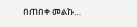በጠበቀ መልኩ…